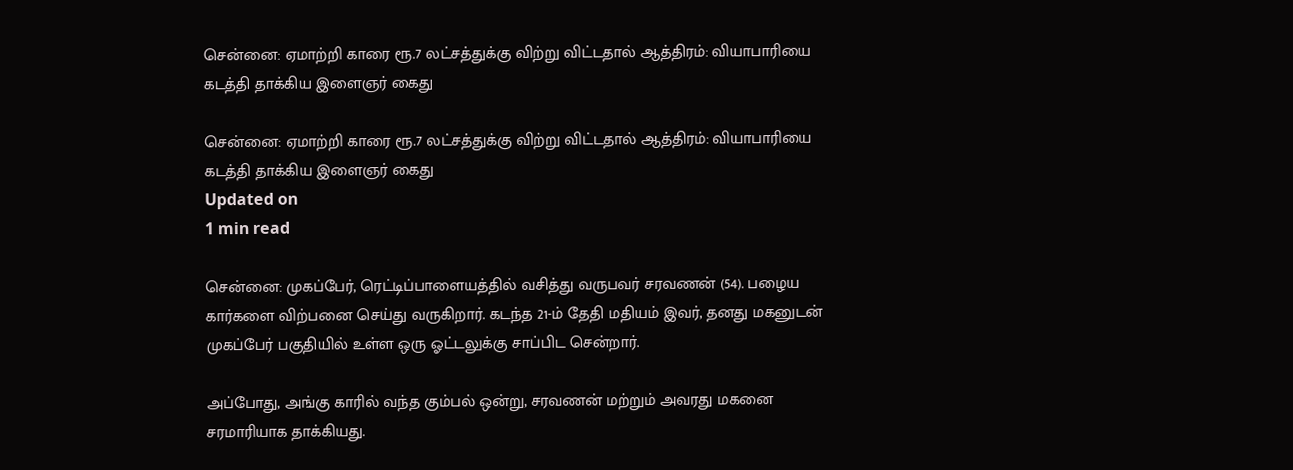சென்னை: ஏமாற்றி காரை ரூ.7 லட்சத்துக்கு விற்று விட்டதால் ஆத்திரம்: வியாபாரியை கடத்தி தாக்கிய இளைஞர் கைது

சென்னை: ஏமாற்றி காரை ரூ.7 லட்சத்துக்கு விற்று விட்டதால் ஆத்திரம்: வியாபாரியை கடத்தி தாக்கிய இளைஞர் கைது
Updated on
1 min read

சென்னை: முகப்பேர், ரெட்டிப்பாளையத்தில் வசித்து வருபவர் சரவணன் (54). பழைய கார்களை விற்பனை செய்து வருகிறார். கடந்த 21-ம் தேதி மதியம் இவர், தனது மகனுடன் முகப்பேர் பகுதியில் உள்ள ஒரு ஓட்டலுக்கு சாப்பிட சென்றார்.

அப்போது, அங்கு காரில் வந்த கும்பல் ஒன்று, சரவணன் மற்றும் அவரது மகனை சரமாரியாக தாக்கியது.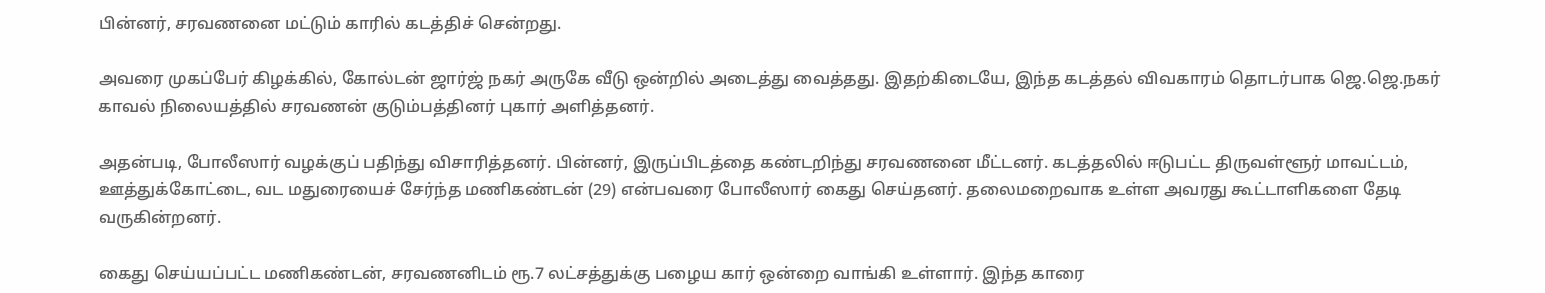பின்னர், சரவணனை மட்டும் காரில் கடத்திச் சென்றது.

அவரை முகப்பேர் கிழக்கில், கோல்டன் ஜார்ஜ் நகர் அருகே வீடு ஒன்றில் அடைத்து வைத்தது. இதற்கிடையே, இந்த கடத்தல் விவகாரம் தொடர்பாக ஜெ.ஜெ.நகர் காவல் நிலையத்தில் சரவணன் குடும்பத்தினர் புகார் அளித்தனர்.

அதன்படி, போலீஸார் வழக்குப் பதிந்து விசாரித்தனர். பின்னர், இருப்பிடத்தை கண்டறிந்து சரவணனை மீட்டனர். கடத்தலில் ஈடுபட்ட திருவள்ளூர் மாவட்டம், ஊத்துக்கோட்டை, வட மதுரையைச் சேர்ந்த மணிகண்டன் (29) என்பவரை போலீஸார் கைது செய்தனர். தலைமறைவாக உள்ள அவரது கூட்டாளிகளை தேடி வருகின்றனர்.

கைது செய்யப்பட்ட மணிகண்டன், சரவணனிடம் ரூ.7 லட்சத்துக்கு பழைய கார் ஒன்றை வாங்கி உள்ளார். இந்த காரை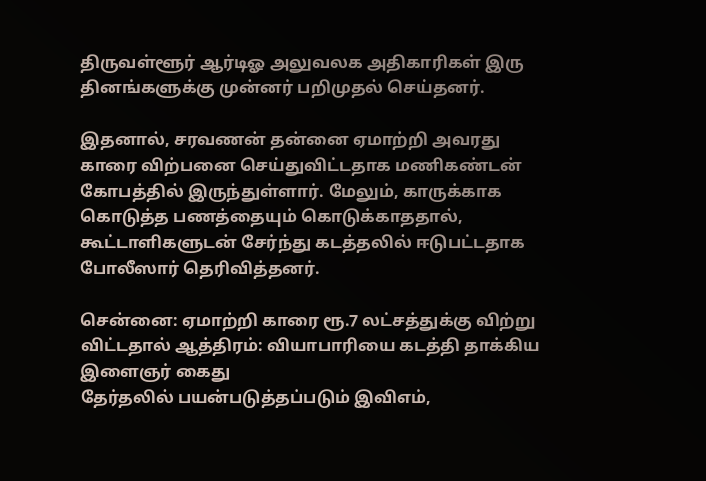திருவள்ளூர் ஆர்டிஓ அலுவலக அதிகாரிகள் இரு தினங்களுக்கு முன்னர் பறிமுதல் செய்தனர்.

இதனால், சரவணன் தன்னை ஏமாற்றி அவரது காரை விற்பனை செய்துவிட்டதாக மணிகண்டன் கோபத்தில் இருந்துள்ளார். மேலும், காருக்காக கொடுத்த பணத்தையும் கொடுக்காததால், கூட்டாளிகளுடன் சேர்ந்து கடத்தலில் ஈடுபட்டதாக போலீஸார் தெரிவித்தனர்.

சென்னை: ஏமாற்றி காரை ரூ.7 லட்சத்துக்கு விற்று விட்டதால் ஆத்திரம்: வியாபாரியை கடத்தி தாக்கிய இளைஞர் கைது
தேர்தலில் பயன்படுத்தப்படும் இவிஎம்,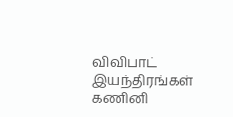விவிபாட் இயந்திரங்கள் கணினி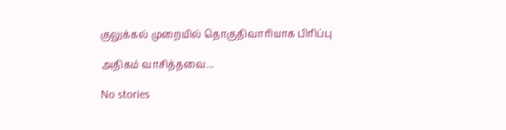குலுக்கல் முறையில் தொகுதிவாரியாக பிரிப்பு

அதிகம் வாசித்தவை...

No stories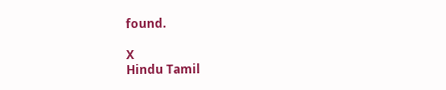found.

X
Hindu Tamil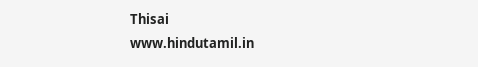Thisai
www.hindutamil.in